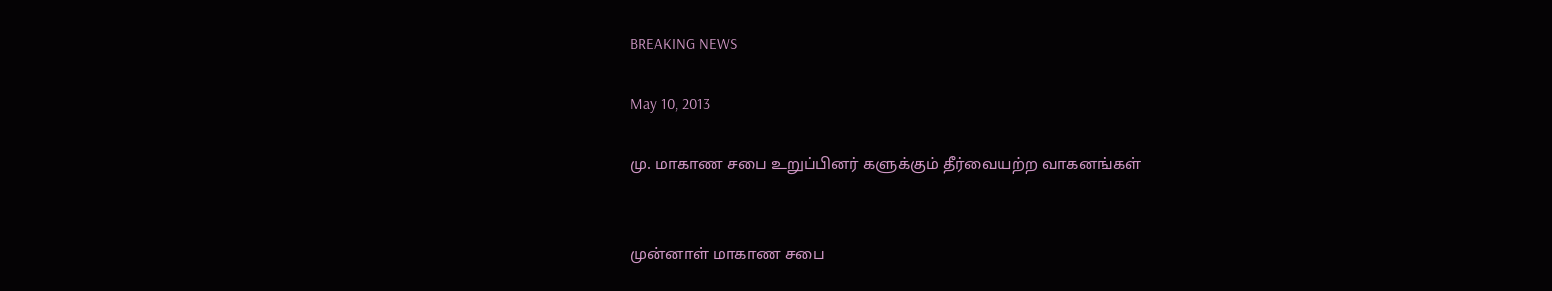BREAKING NEWS

May 10, 2013

மு. மாகாண சபை உறுப்பினர் களுக்கும் தீர்வையற்ற வாகனங்கள்


முன்னாள் மாகாண சபை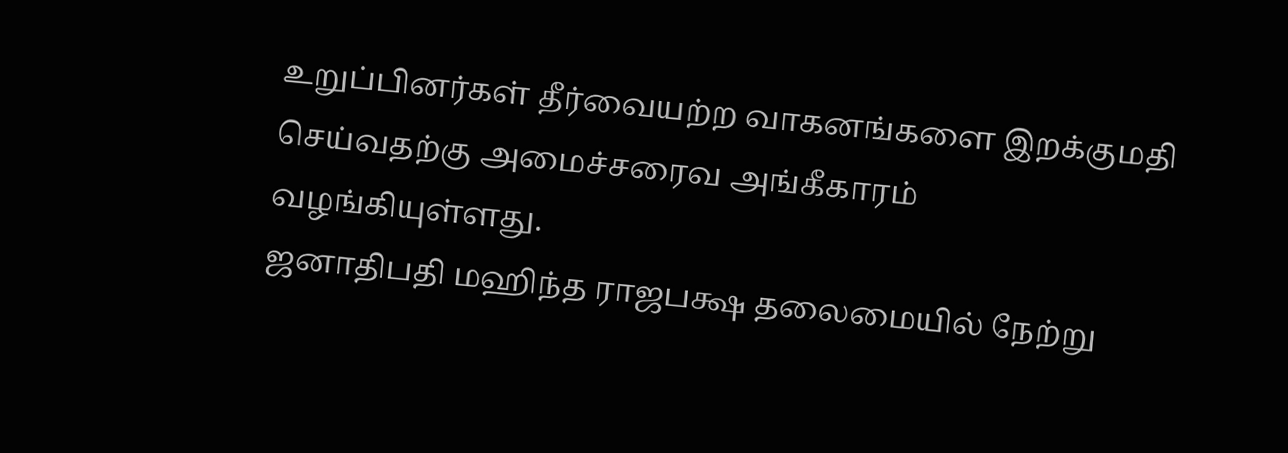உறுப்பினர்கள் தீர்வையற்ற வாகனங்களை இறக்குமதி செய்வதற்கு அமைச்சரைவ அங்கீகாரம் வழங்கியுள்ளது.
ஜனாதிபதி மஹிந்த ராஜபக்ஷ தலைமையில் நேற்று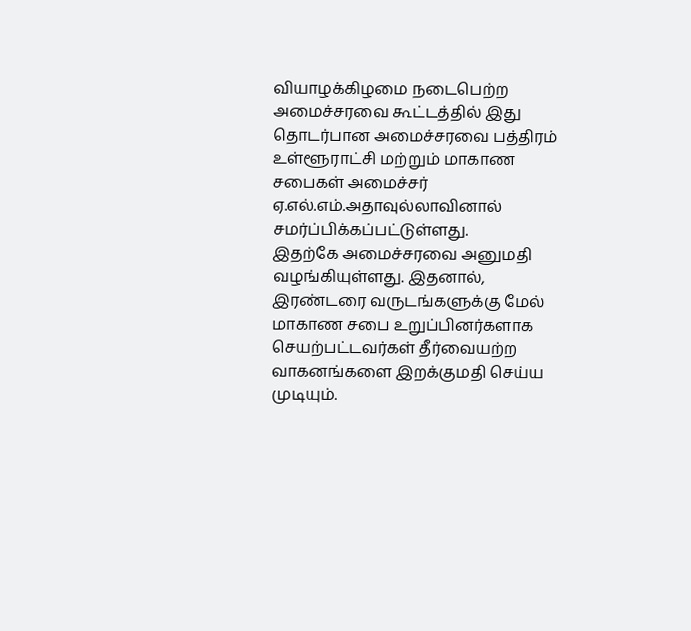வியாழக்கிழமை நடைபெற்ற அமைச்சரவை கூட்டத்தில் இது தொடர்பான அமைச்சரவை பத்திரம் உள்ளூராட்சி மற்றும் மாகாண சபைகள் அமைச்சர் ஏ.எல்.எம்.அதாவுல்லாவினால் சமர்ப்பிக்கப்பட்டுள்ளது.
இதற்கே அமைச்சரவை அனுமதி வழங்கியுள்ளது. இதனால், இரண்டரை வருடங்களுக்கு மேல் மாகாண சபை உறுப்பினர்களாக செயற்பட்டவர்கள் தீர்வையற்ற வாகனங்களை இறக்குமதி செய்ய முடியும்.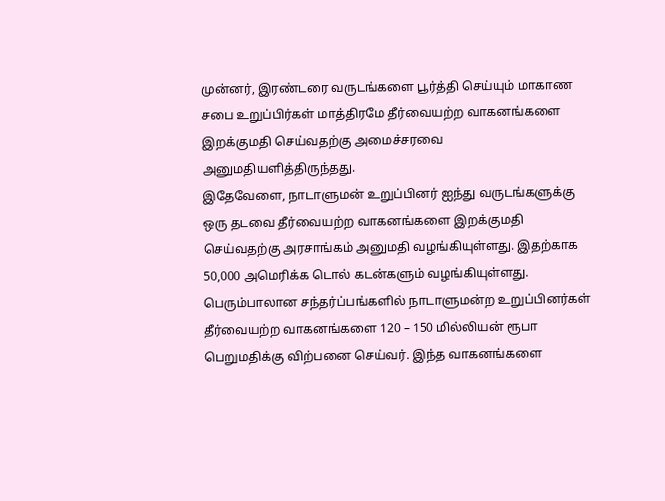முன்னர், இரண்டரை வருடங்களை பூர்த்தி செய்யும் மாகாண சபை உறுப்பிர்கள் மாத்திரமே தீர்வையற்ற வாகனங்களை இறக்குமதி செய்வதற்கு அமைச்சரவை அனுமதியளித்திருந்தது.
இதேவேளை, நாடாளுமன் உறுப்பினர் ஐந்து வருடங்களுக்கு ஒரு தடவை தீர்வையற்ற வாகனங்களை இறக்குமதி செய்வதற்கு அரசாங்கம் அனுமதி வழங்கியுள்ளது. இதற்காக 50,000 அமெரிக்க டொல் கடன்களும் வழங்கியுள்ளது.
பெரும்பாலான சந்தர்ப்பங்களில் நாடாளுமன்ற உறுப்பினர்கள் தீர்வையற்ற வாகனங்களை 120 – 150 மில்லியன் ரூபா பெறுமதிக்கு விற்பனை செய்வர். இந்த வாகனங்களை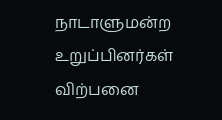நாடாளுமன்ற உறுப்பினர்கள் விற்பனை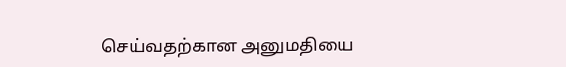செய்வதற்கான அனுமதியை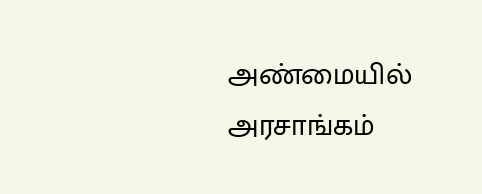அண்மையில் அரசாங்கம்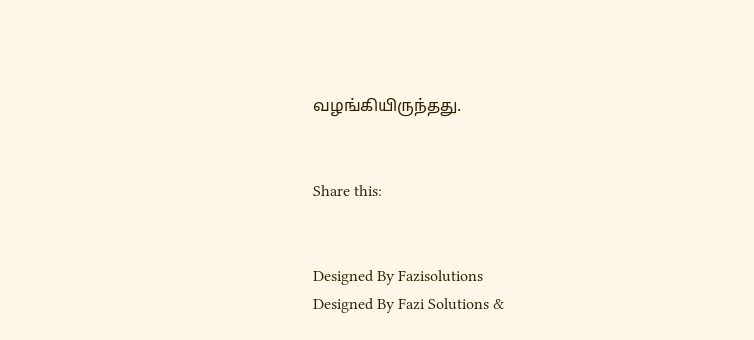வழங்கியிருந்தது.


Share this:


Designed By Fazisolutions
Designed By Fazi Solutions &